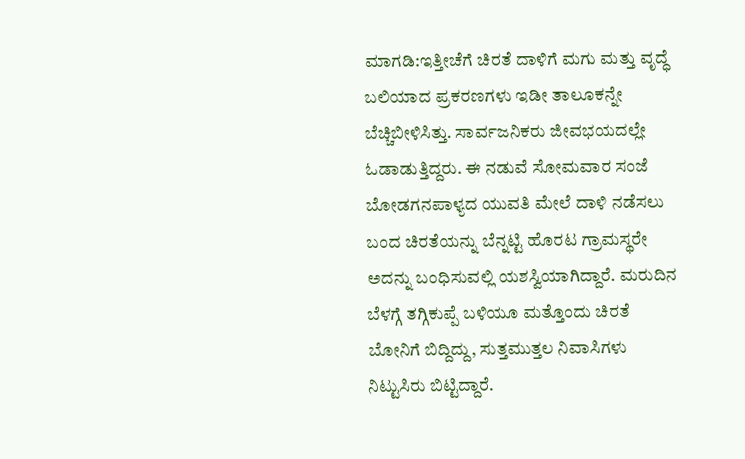ಮಾಗಡಿ:ಇತ್ತೀಚೆಗೆ ಚಿರತೆ ದಾಳಿಗೆ ಮಗು ಮತ್ತು ವೃದ್ಧೆ ಬಲಿಯಾದ ಪ್ರಕರಣಗಳು ಇಡೀ ತಾಲೂಕನ್ನೇ ಬೆಚ್ಚಿಬೀಳಿಸಿತ್ತು. ಸಾರ್ವಜನಿಕರು ಜೀವಭಯದಲ್ಲೇ ಓಡಾಡುತ್ತಿದ್ದರು. ಈ ನಡುವೆ ಸೋಮವಾರ ಸಂಜೆ ಬೋಡಗನಪಾಳ್ಯದ ಯುವತಿ ಮೇಲೆ ದಾಳಿ ನಡೆಸಲು ಬಂದ ಚಿರತೆಯನ್ನು ಬೆನ್ನಟ್ಟಿ ಹೊರಟ ಗ್ರಾಮಸ್ಥರೇ ಅದನ್ನು ಬಂಧಿಸುವಲ್ಲಿ ಯಶಸ್ವಿಯಾಗಿದ್ದಾರೆ. ಮರುದಿನ ಬೆಳಗ್ಗೆ ತಗ್ಗಿಕುಪ್ಪೆ ಬಳಿಯೂ ಮತ್ತೊಂದು ಚಿರತೆ ಬೋನಿಗೆ ಬಿದ್ದಿದ್ದು, ಸುತ್ತಮುತ್ತಲ ನಿವಾಸಿಗಳು ನಿಟ್ಟುಸಿರು ಬಿಟ್ಟಿದ್ದಾರೆ.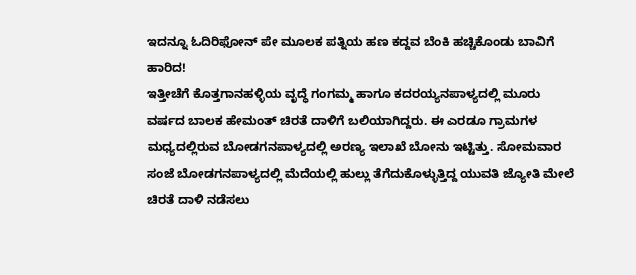ಇದನ್ನೂ ಓದಿರಿಫೋನ್ ಪೇ ಮೂಲಕ ಪತ್ನಿಯ ಹಣ ಕದ್ದವ ಬೆಂಕಿ ಹಚ್ಚಿಕೊಂಡು ಬಾವಿಗೆ ಹಾರಿದ!
ಇತ್ತೀಚೆಗೆ ಕೊತ್ತಗಾನಹಳ್ಳಿಯ ವೃದ್ಧೆ ಗಂಗಮ್ಮ ಹಾಗೂ ಕದರಯ್ಯನಪಾಳ್ಯದಲ್ಲಿ ಮೂರು ವರ್ಷದ ಬಾಲಕ ಹೇಮಂತ್ ಚಿರತೆ ದಾಳಿಗೆ ಬಲಿಯಾಗಿದ್ದರು. ಈ ಎರಡೂ ಗ್ರಾಮಗಳ ಮಧ್ಯದಲ್ಲಿರುವ ಬೋಡಗನಪಾಳ್ಯದಲ್ಲಿ ಅರಣ್ಯ ಇಲಾಖೆ ಬೋನು ಇಟ್ಟಿತ್ತು. ಸೋಮವಾರ ಸಂಜೆ ಬೋಡಗನಪಾಳ್ಯದಲ್ಲಿ ಮೆದೆಯಲ್ಲಿ ಹುಲ್ಲು ತೆಗೆದುಕೊಳ್ಳುತ್ತಿದ್ದ ಯುವತಿ ಜ್ಯೋತಿ ಮೇಲೆ ಚಿರತೆ ದಾಳಿ ನಡೆಸಲು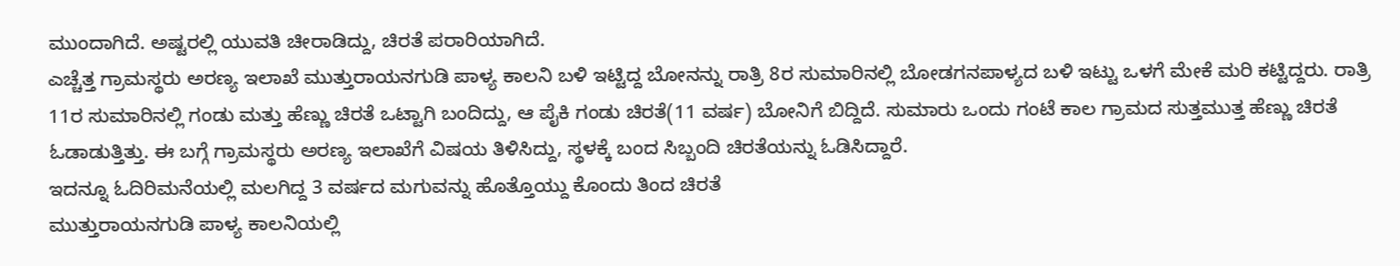ಮುಂದಾಗಿದೆ. ಅಷ್ಟರಲ್ಲಿ ಯುವತಿ ಚೀರಾಡಿದ್ದು, ಚಿರತೆ ಪರಾರಿಯಾಗಿದೆ.
ಎಚ್ಚೆತ್ತ ಗ್ರಾಮಸ್ಥರು ಅರಣ್ಯ ಇಲಾಖೆ ಮುತ್ತುರಾಯನಗುಡಿ ಪಾಳ್ಯ ಕಾಲನಿ ಬಳಿ ಇಟ್ಟಿದ್ದ ಬೋನನ್ನು ರಾತ್ರಿ 8ರ ಸುಮಾರಿನಲ್ಲಿ ಬೋಡಗನಪಾಳ್ಯದ ಬಳಿ ಇಟ್ಟು ಒಳಗೆ ಮೇಕೆ ಮರಿ ಕಟ್ಟಿದ್ದರು. ರಾತ್ರಿ 11ರ ಸುಮಾರಿನಲ್ಲಿ ಗಂಡು ಮತ್ತು ಹೆಣ್ಣು ಚಿರತೆ ಒಟ್ಟಾಗಿ ಬಂದಿದ್ದು, ಆ ಪೈಕಿ ಗಂಡು ಚಿರತೆ(11 ವರ್ಷ) ಬೋನಿಗೆ ಬಿದ್ದಿದೆ. ಸುಮಾರು ಒಂದು ಗಂಟೆ ಕಾಲ ಗ್ರಾಮದ ಸುತ್ತಮುತ್ತ ಹೆಣ್ಣು ಚಿರತೆ ಓಡಾಡುತ್ತಿತ್ತು. ಈ ಬಗ್ಗೆ ಗ್ರಾಮಸ್ಥರು ಅರಣ್ಯ ಇಲಾಖೆಗೆ ವಿಷಯ ತಿಳಿಸಿದ್ದು, ಸ್ಥಳಕ್ಕೆ ಬಂದ ಸಿಬ್ಬಂದಿ ಚಿರತೆಯನ್ನು ಓಡಿಸಿದ್ದಾರೆ.
ಇದನ್ನೂ ಓದಿರಿಮನೆಯಲ್ಲಿ ಮಲಗಿದ್ದ 3 ವರ್ಷದ ಮಗುವನ್ನು ಹೊತ್ತೊಯ್ದು ಕೊಂದು ತಿಂದ ಚಿರತೆ
ಮುತ್ತುರಾಯನಗುಡಿ ಪಾಳ್ಯ ಕಾಲನಿಯಲ್ಲಿ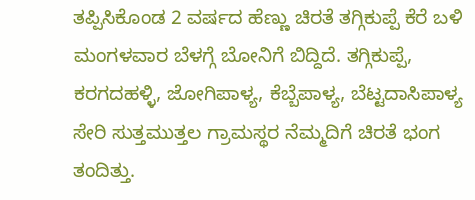ತಪ್ಪಿಸಿಕೊಂಡ 2 ವರ್ಷದ ಹೆಣ್ಣು ಚಿರತೆ ತಗ್ಗಿಕುಪ್ಪೆ ಕೆರೆ ಬಳಿ ಮಂಗಳವಾರ ಬೆಳಗ್ಗೆ ಬೋನಿಗೆ ಬಿದ್ದಿದೆ. ತಗ್ಗಿಕುಪ್ಪೆ, ಕರಗದಹಳ್ಳಿ, ಜೋಗಿಪಾಳ್ಯ, ಕೆಬ್ಬೆಪಾಳ್ಯ, ಬೆಟ್ಟದಾಸಿಪಾಳ್ಯ ಸೇರಿ ಸುತ್ತಮುತ್ತಲ ಗ್ರಾಮಸ್ಥರ ನೆಮ್ಮದಿಗೆ ಚಿರತೆ ಭಂಗ ತಂದಿತ್ತು.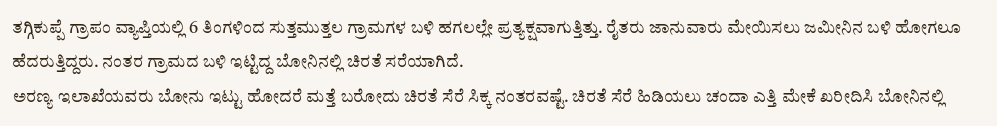ತಗ್ಗಿಕುಪ್ಪೆ ಗ್ರಾಪಂ ವ್ಯಾಪ್ತಿಯಲ್ಲಿ 6 ತಿಂಗಳಿಂದ ಸುತ್ತಮುತ್ತಲ ಗ್ರಾಮಗಳ ಬಳಿ ಹಗಲಲ್ಲೇ ಪ್ರತ್ಯಕ್ಷವಾಗುತ್ತಿತ್ತು. ರೈತರು ಜಾನುವಾರು ಮೇಯಿಸಲು ಜಮೀನಿನ ಬಳಿ ಹೋಗಲೂ ಹೆದರುತ್ತಿದ್ದರು. ನಂತರ ಗ್ರಾಮದ ಬಳಿ ಇಟ್ಟಿದ್ದ ಬೋನಿನಲ್ಲಿ ಚಿರತೆ ಸರೆಯಾಗಿದೆ.
ಅರಣ್ಯ ಇಲಾಖೆಯವರು ಬೋನು ಇಟ್ಟು ಹೋದರೆ ಮತ್ತೆ ಬರೋದು ಚಿರತೆ ಸೆರೆ ಸಿಕ್ಕ ನಂತರವಷ್ಟೆ. ಚಿರತೆ ಸೆರೆ ಹಿಡಿಯಲು ಚಂದಾ ಎತ್ತಿ ಮೇಕೆ ಖರೀದಿಸಿ ಬೋನಿನಲ್ಲಿ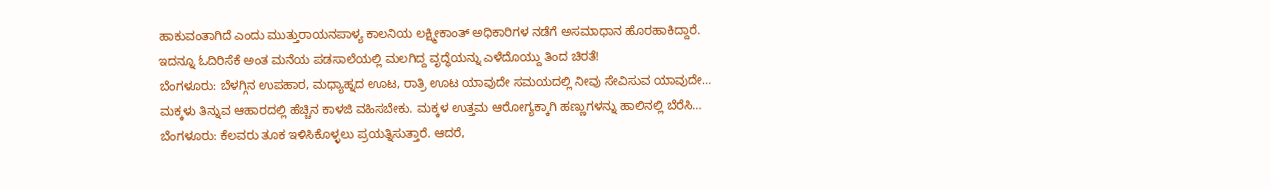ಹಾಕುವಂತಾಗಿದೆ ಎಂದು ಮುತ್ತುರಾಯನಪಾಳ್ಯ ಕಾಲನಿಯ ಲಕ್ಷ್ಮೀಕಾಂತ್ ಅಧಿಕಾರಿಗಳ ನಡೆಗೆ ಅಸಮಾಧಾನ ಹೊರಹಾಕಿದ್ದಾರೆ.
ಇದನ್ನೂ ಓದಿರಿಸೆಕೆ ಅಂತ ಮನೆಯ ಪಡಸಾಲೆಯಲ್ಲಿ ಮಲಗಿದ್ದ ವೃದ್ಧೆಯನ್ನು ಎಳೆದೊಯ್ದು ತಿಂದ ಚಿರತೆ!
ಬೆಂಗಳೂರು: ಬೆಳಗ್ಗಿನ ಉಪಹಾರ, ಮಧ್ಯಾಹ್ನದ ಊಟ, ರಾತ್ರಿ ಊಟ ಯಾವುದೇ ಸಮಯದಲ್ಲಿ ನೀವು ಸೇವಿಸುವ ಯಾವುದೇ…
ಮಕ್ಕಳು ತಿನ್ನುವ ಆಹಾರದಲ್ಲಿ ಹೆಚ್ಚಿನ ಕಾಳಜಿ ವಹಿಸಬೇಕು. ಮಕ್ಕಳ ಉತ್ತಮ ಆರೋಗ್ಯಕ್ಕಾಗಿ ಹಣ್ಣುಗಳನ್ನು ಹಾಲಿನಲ್ಲಿ ಬೆರೆಸಿ…
ಬೆಂಗಳೂರು: ಕೆಲವರು ತೂಕ ಇಳಿಸಿಕೊಳ್ಳಲು ಪ್ರಯತ್ನಿಸುತ್ತಾರೆ. ಆದರೆ,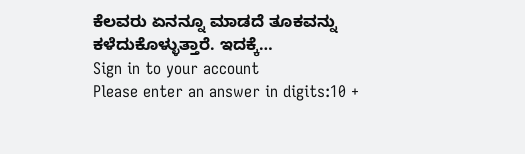ಕೆಲವರು ಏನನ್ನೂ ಮಾಡದೆ ತೂಕವನ್ನು ಕಳೆದುಕೊಳ್ಳುತ್ತಾರೆ. ಇದಕ್ಕೆ…
Sign in to your account
Please enter an answer in digits:10 +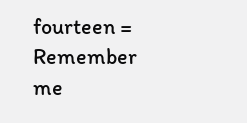fourteen =
Remember me